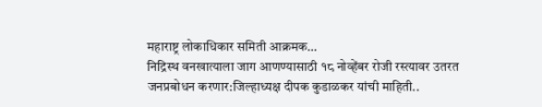महाराष्ट्र लोकाधिकार समिती आक्रमक…
निद्रिस्थ वनखात्याला जाग आणण्यासाठी १८ नोव्हेंबर रोजी रस्त्यावर उतरत जनप्रबोधन करणार:जिल्हाध्यक्ष दीपक कुडाळकर यांची माहिती..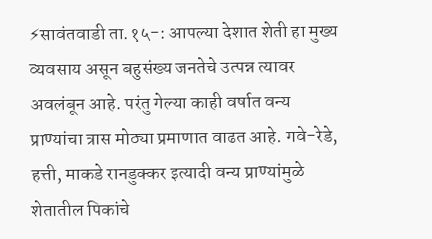⚡सावंतवाडी ता.१५-: आपल्या देशात शेती हा मुख्य व्यवसाय असून बहुसंख्य जनतेचे उत्पन्न त्यावर अवलंबून आहे. परंतु गेल्या काही वर्षात वन्य प्राण्यांचा त्रास मोठ्या प्रमाणात वाढत आहे. गवे-रेडे, हत्ती, माकडे रानडुक्कर इत्यादी वन्य प्राण्यांमुळे शेतातील पिकांचे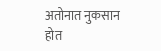अतोनात नुकसान होत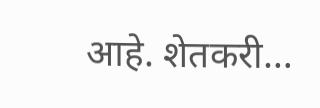आहे. शेतकरी…